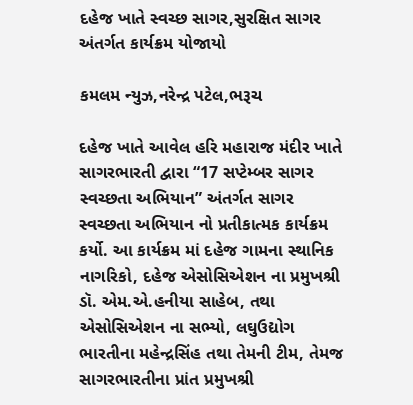દહેજ ખાતે સ્વચ્છ સાગર,સુરક્ષિત સાગર અંતર્ગત કાર્યક્રમ યોજાયો

કમલમ ન્યુઝ,નરેન્દ્ર પટેલ,ભરૂચ

દહેજ ખાતે આવેલ હરિ મહારાજ મંદીર ખાતે સાગરભારતી દ્વારા “17 સપ્ટેમ્બર સાગર સ્વચ્છતા અભિયાન” અંતર્ગત સાગર સ્વચ્છતા અભિયાન નો પ્રતીકાત્મક કાર્યક્રમ કર્યો. આ કાર્યક્રમ માં દહેજ ગામના સ્થાનિક નાગરિકો, દહેજ એસોસિએશન ના પ્રમુખશ્રી ડૉ. એમ.એ.હનીયા સાહેબ, તથા એસોસિએશન ના સભ્યો, લઘુઉદ્યોગ ભારતીના મહેન્દ્રસિંહ તથા તેમની ટીમ, તેમજ સાગરભારતીના પ્રાંત પ્રમુખશ્રી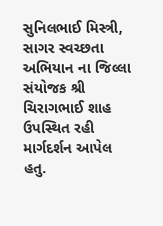સુનિલભાઈ મિસ્ત્રી, સાગર સ્વચ્છતા અભિયાન ના જિલ્લા સંયોજક શ્રી ચિરાગભાઈ શાહ ઉપસ્થિત રહી માર્ગદર્શન આપેલ હતુ.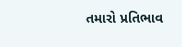તમારો પ્રતિભાવ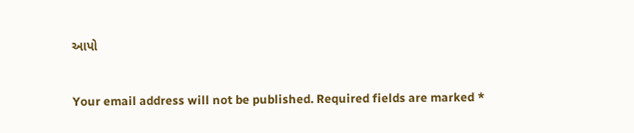આપો

Your email address will not be published. Required fields are marked *